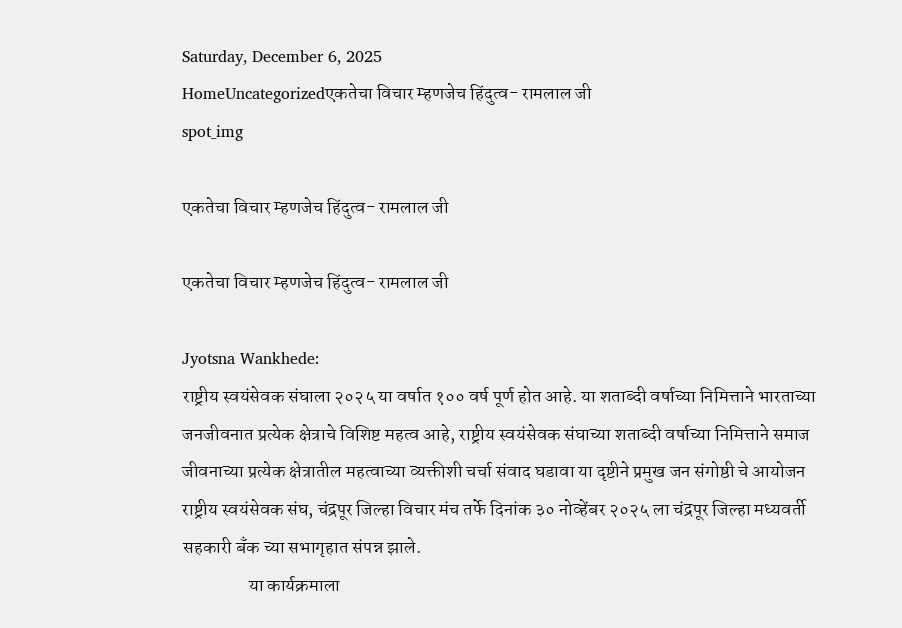Saturday, December 6, 2025
HomeUncategorizedएकतेचा विचार म्हणजेच हिंदुत्व- रामलाल जी
spot_img

एकतेचा विचार म्हणजेच हिंदुत्व- रामलाल जी

एकतेचा विचार म्हणजेच हिंदुत्व- रामलाल जी

Jyotsna Wankhede:
राष्ट्रीय स्वयंसेवक संघाला २०२५ या वर्षात १०० वर्ष पूर्ण होत आहे. या शताब्दी वर्षाच्या निमित्ताने भारताच्या जनजीवनात प्रत्येक क्षेत्राचे विशिष्ट महत्व आहे, राष्ट्रीय स्वयंसेवक संघाच्या शताब्दी वर्षाच्या निमित्ताने समाज जीवनाच्या प्रत्येक क्षेत्रातील महत्वाच्या व्यक्तीशी चर्चा संवाद घडावा या दृष्टीने प्रमुख जन संगोष्ठी चे आयोजन राष्ट्रीय स्वयंसेवक संघ, चंद्रपूर जिल्हा विचार मंच तर्फे दिनांक ३० नोव्हेंबर २०२५ ला चंद्रपूर जिल्हा मध्यवर्ती सहकारी बँक च्या सभागृहात संपन्न झाले.
                  या कार्यक्रमाला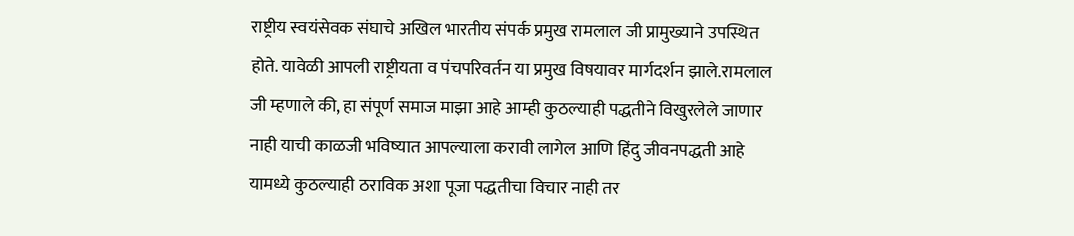राष्ट्रीय स्वयंसेवक संघाचे अखिल भारतीय संपर्क प्रमुख रामलाल जी प्रामुख्याने उपस्थित होते. यावेळी आपली राष्ट्रीयता व पंचपरिवर्तन या प्रमुख विषयावर मार्गदर्शन झाले.रामलाल जी म्हणाले की, हा संपूर्ण समाज माझा आहे आम्ही कुठल्याही पद्धतीने विखुरलेले जाणार नाही याची काळजी भविष्यात आपल्याला करावी लागेल आणि हिंदु जीवनपद्धती आहे यामध्ये कुठल्याही ठराविक अशा पूजा पद्धतीचा विचार नाही तर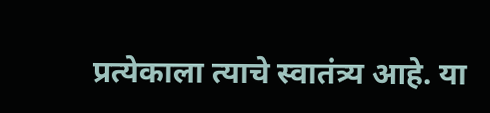प्रत्येकाला त्याचे स्वातंत्र्य आहे. या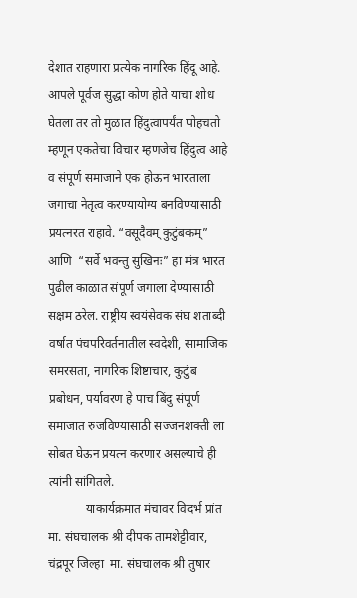देशात राहणारा प्रत्येक नागरिक हिंदू आहे. आपले पूर्वज सुद्धा कोण होते याचा शोध घेतला तर तो मुळात हिंदुत्वापर्यंत पोहचतो म्हणून एकतेचा विचार म्हणजेच हिंदुत्व आहे व संपूर्ण समाजाने एक होऊन भारताला जगाचा नेतृत्व करण्यायोग्य बनविण्यासाठी प्रयत्नरत राहावे. “वसूदैवम् कुटुंबकम्” आणि  “सर्वे भवन्तु सुखिनः” हा मंत्र भारत पुढील काळात संपूर्ण जगाला देण्यासाठी सक्षम ठरेल. राष्ट्रीय स्वयंसेवक संघ शताब्दी वर्षात पंचपरिवर्तनातील स्वदेशी, सामाजिक समरसता, नागरिक शिष्टाचार, कुटुंब प्रबोधन, पर्यावरण हे पाच बिंदु संपूर्ण समाजात रुजविण्यासाठी सज्जनशक्ती ला सोबत घेऊन प्रयत्न करणार असल्याचे ही त्यांनी सांगितले.
            याकार्यक्रमात मंचावर विदर्भ प्रांत मा. संघचालक श्री दीपक तामशेट्टीवार, चंद्रपूर जिल्हा  मा. संघचालक श्री तुषार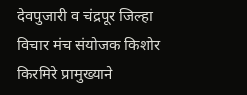देवपुजारी व चंद्रपूर जिल्हा विचार मंच संयोजक किशोर किरमिरे प्रामुख्याने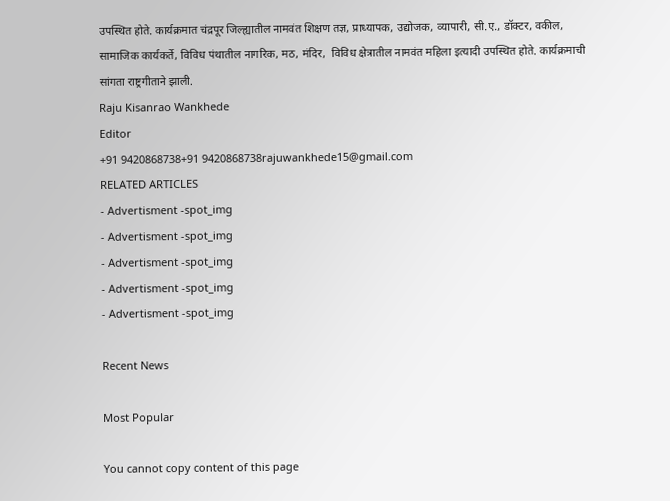उपस्थित होते. कार्यक्रमात चंद्रपूर जिल्ह्यातील नामवंत शिक्षण तज्ञ, प्राध्यापक, उद्योजक, व्यापारी, सी.ए., डॉक्टर, वकील, सामाजिक कार्यकर्ते, विविध पंथातील नागरिक, मठ, मंदिर,  विविध क्षेत्रातील नामवंत महिला इत्यादी उपस्थित होते. कार्यक्रमाची सांगता राष्ट्रगीताने झाली.
Raju Kisanrao Wankhede
Editor
+91 9420868738+91 9420868738rajuwankhede15@gmail.com
RELATED ARTICLES
- Advertisment -spot_img
- Advertisment -spot_img
- Advertisment -spot_img
- Advertisment -spot_img
- Advertisment -spot_img

Recent News

Most Popular

You cannot copy content of this page